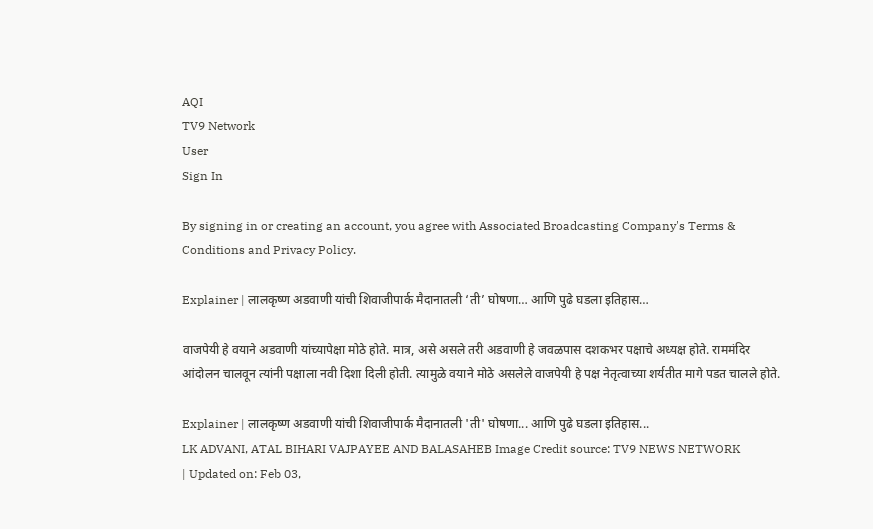AQI
TV9 Network
User
Sign In

By signing in or creating an account, you agree with Associated Broadcasting Company's Terms & Conditions and Privacy Policy.

Explainer | लालकृष्ण अडवाणी यांची शिवाजीपार्क मैदानातली ‘ती’ घोषणा… आणि पुढे घडला इतिहास…

वाजपेयी हे वयाने अडवाणी यांच्यापेक्षा मोठे होते. मात्र, असे असले तरी अडवाणी हे जवळपास दशकभर पक्षाचे अध्यक्ष होते. राममंदिर आंदोलन चालवून त्यांनी पक्षाला नवी दिशा दिली होती. त्यामुळे वयाने मोठे असलेले वाजपेयी हे पक्ष नेतृत्वाच्या शर्यतीत मागे पडत चालले होते.

Explainer | लालकृष्ण अडवाणी यांची शिवाजीपार्क मैदानातली 'ती' घोषणा... आणि पुढे घडला इतिहास...
LK ADVANI, ATAL BIHARI VAJPAYEE AND BALASAHEB Image Credit source: TV9 NEWS NETWORK
| Updated on: Feb 03,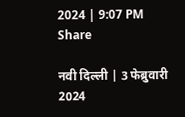2024 | 9:07 PM
Share

नवी दिल्ली | 3 फेब्रुवारी 2024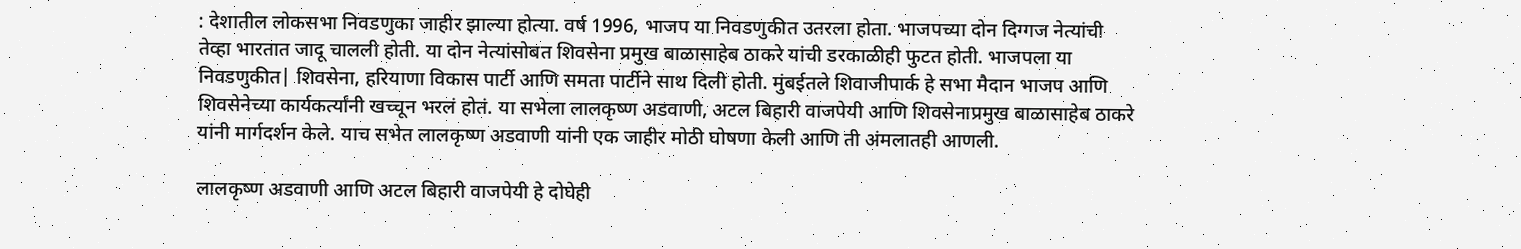: देशातील लोकसभा निवडणुका जाहीर झाल्या होत्या. वर्ष 1996, भाजप या निवडणुकीत उतरला होता. भाजपच्या दोन दिग्गज नेत्यांची तेव्हा भारतात जादू चालली होती. या दोन नेत्यांसोबत शिवसेना प्रमुख बाळासाहेब ठाकरे यांची डरकाळीही फुटत होती. भाजपला या निवडणुकीत| शिवसेना, हरियाणा विकास पार्टी आणि समता पार्टीने साथ दिली होती. मुंबईतले शिवाजीपार्क हे सभा मैदान भाजप आणि शिवसेनेच्या कार्यकर्त्यांनी खच्चून भरलं होतं. या सभेला लालकृष्ण अडवाणी, अटल बिहारी वाजपेयी आणि शिवसेनाप्रमुख बाळासाहेब ठाकरे यांनी मार्गदर्शन केले. याच सभेत लालकृष्ण अडवाणी यांनी एक जाहीर मोठी घोषणा केली आणि ती अंमलातही आणली.

लालकृष्ण अडवाणी आणि अटल बिहारी वाजपेयी हे दोघेही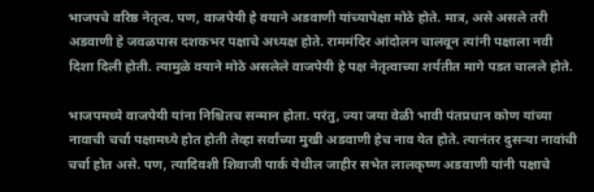भाजपचे वरिष्ठ नेतृत्व. पण, वाजपेयी हे वयाने अडवाणी यांच्यापेक्षा मोठे होते. मात्र, असे असले तरी अडवाणी हे जवळपास दशकभर पक्षाचे अध्यक्ष होते. राममंदिर आंदोलन चालवून त्यांनी पक्षाला नवी दिशा दिली होती. त्यामुळे वयाने मोठे असलेले वाजपेयी हे पक्ष नेतृत्वाच्या शर्यतीत मागे पडत चालले होते.

भाजपमध्ये वाजपेयी यांना निश्चितच सन्मान होता. परंतु, ज्या जया वेळी भावी पंतप्रधान कोण यांच्या नावाची चर्चा पक्षामध्ये होत होती तेव्हा सर्वांच्या मुखी अडवाणी हेच नाव येत होते. त्यानंतर दुसऱ्या नावांची चर्चा होत असे. पण, त्यादिवशी शिवाजी पार्क येथील जाहीर सभेत लालकृष्ण अडवाणी यांनी पक्षाचे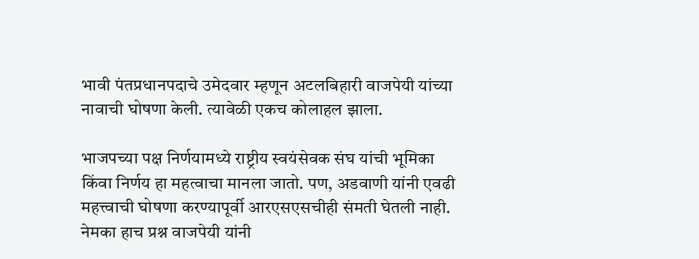भावी पंतप्रधानपदाचे उमेदवार म्हणून अटलबिहारी वाजपेयी यांच्या नावाची घोषणा केली. त्यावेळी एकच कोलाहल झाला.

भाजपच्या पक्ष निर्णयामध्ये राष्ट्रीय स्वयंसेवक संघ यांची भूमिका किंवा निर्णय हा महत्वाचा मानला जातो. पण, अडवाणी यांनी एवढी महत्त्वाची घोषणा करण्यापूर्वी आरएसएसचीही संमती घेतली नाही. नेमका हाच प्रश्न वाजपेयी यांनी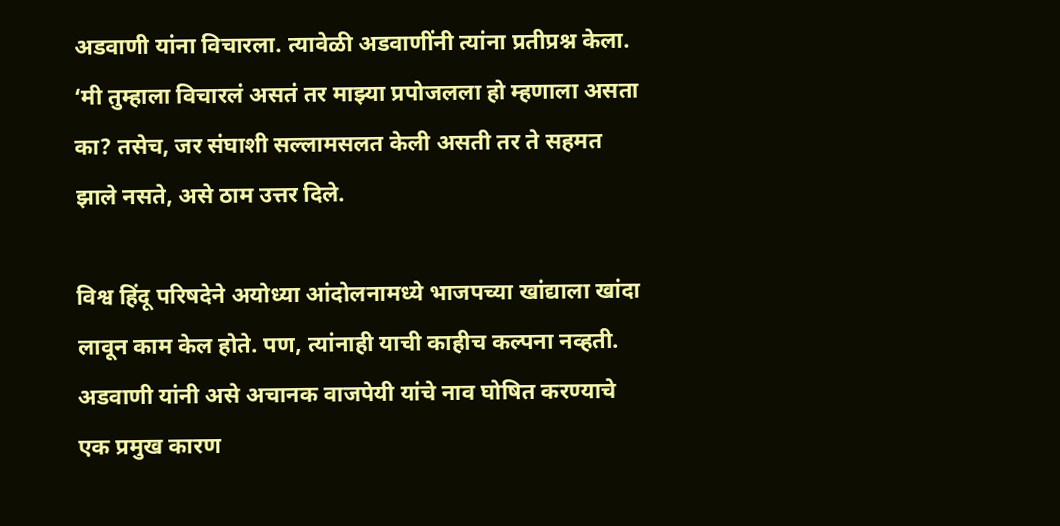अडवाणी यांना विचारला. त्यावेळी अडवाणींनी त्यांना प्रतीप्रश्न केला. ‘मी तुम्हाला विचारलं असतं तर माझ्या प्रपोजलला हो म्हणाला असता का? तसेच, जर संघाशी सल्लामसलत केली असती तर ते सहमत झाले नसते, असे ठाम उत्तर दिले.

विश्व हिंदू परिषदेने अयोध्या आंदोलनामध्ये भाजपच्या खांद्याला खांदा लावून काम केल होते. पण, त्यांनाही याची काहीच कल्पना नव्हती. अडवाणी यांनी असे अचानक वाजपेयी यांचे नाव घोषित करण्याचे एक प्रमुख कारण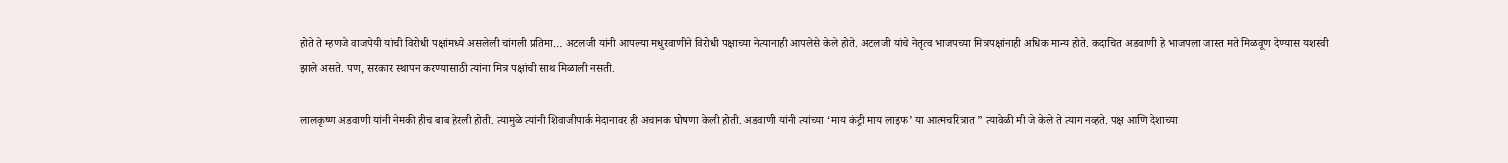होते ते म्हणजे वाजपेयी यांची विरोधी पक्षांमध्ये असलेली चांगली प्रतिमा… अटलजी यांनी आपल्या मधुरवाणीने विरोधी पक्षाच्या नेत्यानाही आपलेसे केले होते. अटलजी यांचे नेतृत्व भाजपच्या मित्रपक्षांनाही अधिक मान्य होते. कदाचित अडवाणी हे भाजपला जास्त मते मिळवूण देण्यास यशस्वी झाले असते. पण, सरकार स्थापन करण्यासाठी त्यांना मित्र पक्षांची साथ मिळाली नसती.

लालकृष्ण अडवाणी यांनी नेमकी हीच बाब हेरली होती. त्यामुळे त्यांनी शिवाजीपार्क मेदानावर ही अचानक घोषणा केली होती. अडवाणी यांनी त्यांच्या ‘माय कंट्री माय लाइफ’ या आत्मचरित्रात ” त्यावेळी मी जे केले ते त्याग नव्हते. पक्ष आणि देशाच्या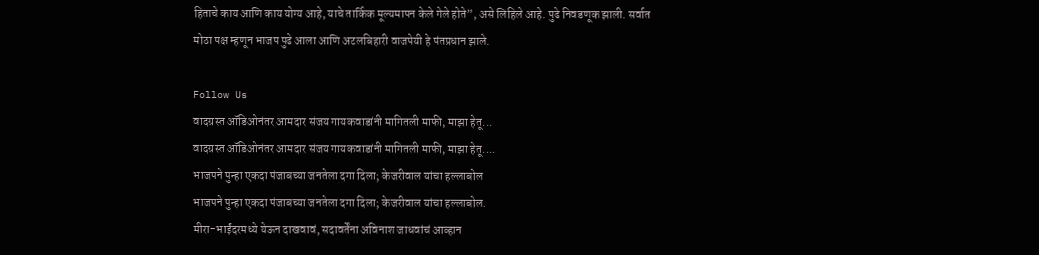हिताचे काय आणि काय योग्य आहे, याचे तार्किक मूल्यमापन केले गेले होते”, असे लिहिले आहे. पुढे निवडणूक झाली. सर्वात मोठा पक्ष म्हणून भाजप पुढे आला आणि अटलबिहारी वाजपेयी हे पंतप्रधान झाले.

Follow Us
वादग्रस्त ऑडिओनंतर आमदार संजय गायकवाडांनी मागितली माफी, माझा हेतू...
वादग्रस्त ऑडिओनंतर आमदार संजय गायकवाडांनी मागितली माफी, माझा हेतू....
भाजपने पुन्हा एकदा पंजाबच्या जनतेला दगा दिला; केजरीवाल यांचा हल्लाबोल
भाजपने पुन्हा एकदा पंजाबच्या जनतेला दगा दिला; केजरीवाल यांचा हल्लाबोल.
मीरा-भाईंदरमध्ये येऊन दाखवावं, सदावर्तेंना अविनाश जाधवांचं आव्हान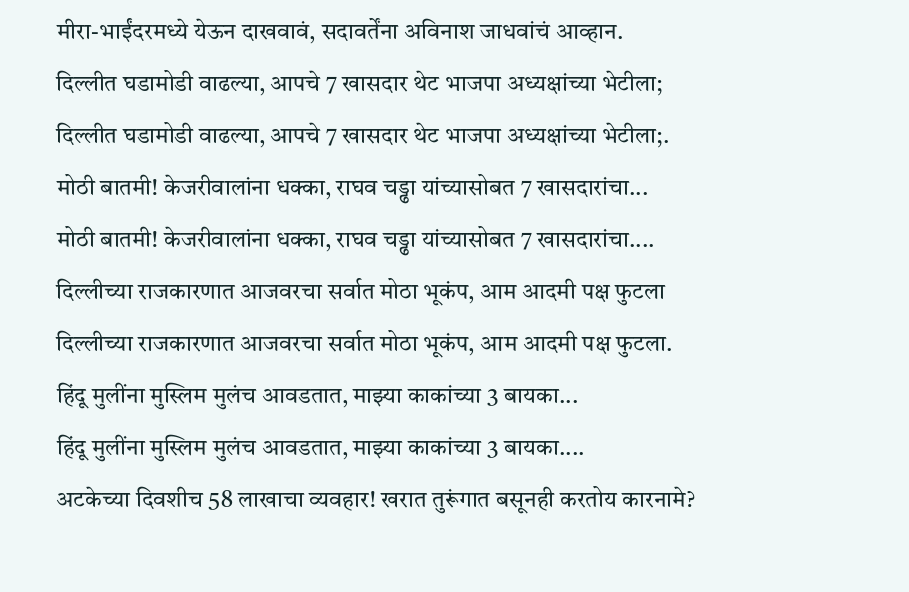मीरा-भाईंदरमध्ये येऊन दाखवावं, सदावर्तेंना अविनाश जाधवांचं आव्हान.
दिल्लीत घडामोडी वाढल्या, आपचे 7 खासदार थेट भाजपा अध्यक्षांच्या भेटीला;
दिल्लीत घडामोडी वाढल्या, आपचे 7 खासदार थेट भाजपा अध्यक्षांच्या भेटीला;.
मोठी बातमी! केजरीवालांना धक्का, राघव चड्ढा यांच्यासोबत 7 खासदारांचा...
मोठी बातमी! केजरीवालांना धक्का, राघव चड्ढा यांच्यासोबत 7 खासदारांचा....
दिल्लीच्या राजकारणात आजवरचा सर्वात मोठा भूकंप, आम आदमी पक्ष फुटला
दिल्लीच्या राजकारणात आजवरचा सर्वात मोठा भूकंप, आम आदमी पक्ष फुटला.
हिंदू मुलींना मुस्लिम मुलंच आवडतात, माझ्या काकांच्या 3 बायका...
हिंदू मुलींना मुस्लिम मुलंच आवडतात, माझ्या काकांच्या 3 बायका....
अटकेच्या दिवशीच 58 लाखाचा व्यवहार! खरात तुरूंगात बसूनही करतोय कारनामे?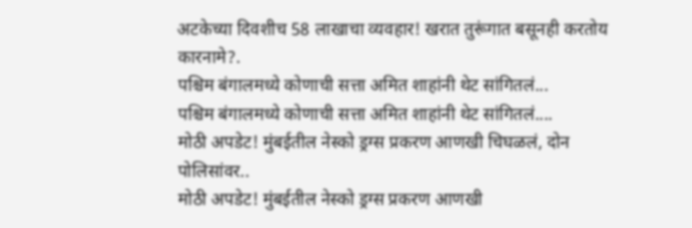अटकेच्या दिवशीच 58 लाखाचा व्यवहार! खरात तुरूंगात बसूनही करतोय कारनामे?.
पश्चिम बंगालमध्ये कोणाची सत्ता अमित शाहांनी थेट सांगितलं...
पश्चिम बंगालमध्ये कोणाची सत्ता अमित शाहांनी थेट सांगितलं....
मोठी अपडेट! मुंबईतील नेस्को ड्रग्स प्रकरण आणखी चिघळलं, दोन पोलिसांवर..
मोठी अपडेट! मुंबईतील नेस्को ड्रग्स प्रकरण आणखी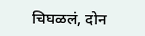चिघळलं, दोन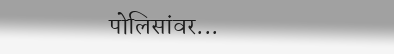पोलिसांवर...